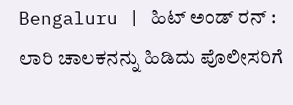Bengaluru | ಹಿಟ್ ಅಂಡ್ ರನ್ : ಲಾರಿ ಚಾಲಕನನ್ನು ಹಿಡಿದು ಪೊಲೀಸರಿಗೆ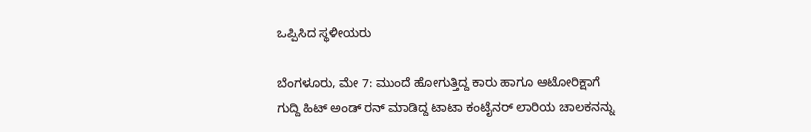ಒಪ್ಪಿಸಿದ ಸ್ಥಳೀಯರು

ಬೆಂಗಳೂರು, ಮೇ 7: ಮುಂದೆ ಹೋಗುತ್ತಿದ್ದ ಕಾರು ಹಾಗೂ ಆಟೋರಿಕ್ಷಾಗೆ ಗುದ್ದಿ ಹಿಟ್ ಅಂಡ್ ರನ್ ಮಾಡಿದ್ದ ಟಾಟಾ ಕಂಟೈನರ್ ಲಾರಿಯ ಚಾಲಕನನ್ನು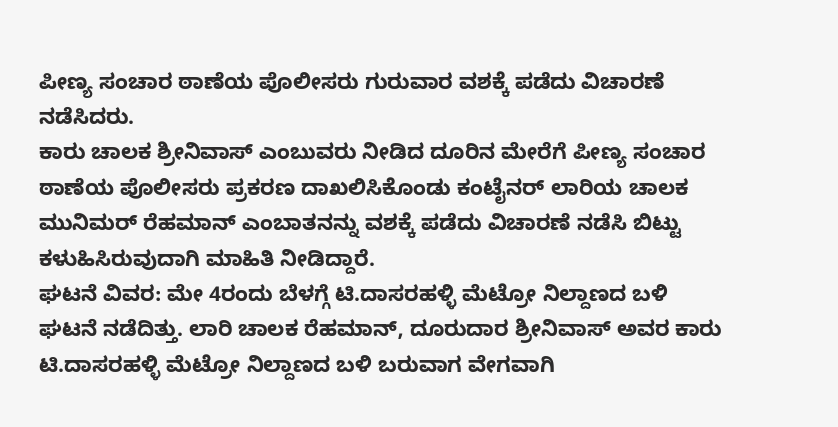ಪೀಣ್ಯ ಸಂಚಾರ ಠಾಣೆಯ ಪೊಲೀಸರು ಗುರುವಾರ ವಶಕ್ಕೆ ಪಡೆದು ವಿಚಾರಣೆ ನಡೆಸಿದರು.
ಕಾರು ಚಾಲಕ ಶ್ರೀನಿವಾಸ್ ಎಂಬುವರು ನೀಡಿದ ದೂರಿನ ಮೇರೆಗೆ ಪೀಣ್ಯ ಸಂಚಾರ ಠಾಣೆಯ ಪೊಲೀಸರು ಪ್ರಕರಣ ದಾಖಲಿಸಿಕೊಂಡು ಕಂಟೈನರ್ ಲಾರಿಯ ಚಾಲಕ ಮುನಿಮರ್ ರೆಹಮಾನ್ ಎಂಬಾತನನ್ನು ವಶಕ್ಕೆ ಪಡೆದು ವಿಚಾರಣೆ ನಡೆಸಿ ಬಿಟ್ಟು ಕಳುಹಿಸಿರುವುದಾಗಿ ಮಾಹಿತಿ ನೀಡಿದ್ದಾರೆ.
ಘಟನೆ ವಿವರ: ಮೇ 4ರಂದು ಬೆಳಗ್ಗೆ ಟಿ.ದಾಸರಹಳ್ಳಿ ಮೆಟ್ರೋ ನಿಲ್ದಾಣದ ಬಳಿ ಘಟನೆ ನಡೆದಿತ್ತು. ಲಾರಿ ಚಾಲಕ ರೆಹಮಾನ್, ದೂರುದಾರ ಶ್ರೀನಿವಾಸ್ ಅವರ ಕಾರು ಟಿ.ದಾಸರಹಳ್ಳಿ ಮೆಟ್ರೋ ನಿಲ್ದಾಣದ ಬಳಿ ಬರುವಾಗ ವೇಗವಾಗಿ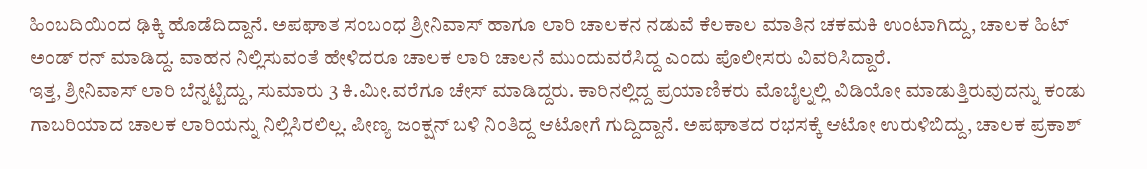ಹಿಂಬದಿಯಿಂದ ಢಿಕ್ಕಿ ಹೊಡೆದಿದ್ದಾನೆ. ಅಪಘಾತ ಸಂಬಂಧ ಶ್ರೀನಿವಾಸ್ ಹಾಗೂ ಲಾರಿ ಚಾಲಕನ ನಡುವೆ ಕೆಲಕಾಲ ಮಾತಿನ ಚಕಮಕಿ ಉಂಟಾಗಿದ್ದು, ಚಾಲಕ ಹಿಟ್ ಅಂಡ್ ರನ್ ಮಾಡಿದ್ದ. ವಾಹನ ನಿಲ್ಲಿಸುವಂತೆ ಹೇಳಿದರೂ ಚಾಲಕ ಲಾರಿ ಚಾಲನೆ ಮುಂದುವರೆಸಿದ್ದ ಎಂದು ಪೊಲೀಸರು ವಿವರಿಸಿದ್ದಾರೆ.
ಇತ್ತ, ಶ್ರೀನಿವಾಸ್ ಲಾರಿ ಬೆನ್ನಟ್ಟಿದ್ದು, ಸುಮಾರು 3 ಕಿ.ಮೀ.ವರೆಗೂ ಚೇಸ್ ಮಾಡಿದ್ದರು. ಕಾರಿನಲ್ಲಿದ್ದ ಪ್ರಯಾಣಿಕರು ಮೊಬೈಲ್ನಲ್ಲಿ ವಿಡಿಯೋ ಮಾಡುತ್ತಿರುವುದನ್ನು ಕಂಡು ಗಾಬರಿಯಾದ ಚಾಲಕ ಲಾರಿಯನ್ನು ನಿಲ್ಲಿಸಿರಲಿಲ್ಲ. ಪೀಣ್ಯ ಜಂಕ್ಷನ್ ಬಳಿ ನಿಂತಿದ್ದ ಆಟೋಗೆ ಗುದ್ದಿದ್ದಾನೆ. ಅಪಘಾತದ ರಭಸಕ್ಕೆ ಆಟೋ ಉರುಳಿಬಿದ್ದು, ಚಾಲಕ ಪ್ರಕಾಶ್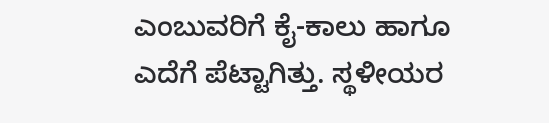ಎಂಬುವರಿಗೆ ಕೈ-ಕಾಲು ಹಾಗೂ ಎದೆಗೆ ಪೆಟ್ಟಾಗಿತ್ತು. ಸ್ಥಳೀಯರ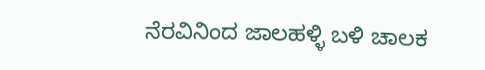ನೆರವಿನಿಂದ ಜಾಲಹಳ್ಳಿ ಬಳಿ ಚಾಲಕ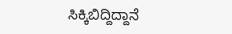ಸಿಕ್ಕಿಬಿದ್ದಿದ್ದಾನೆ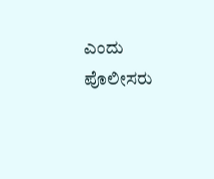ಎಂದು ಪೊಲೀಸರು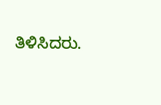ತಿಳಿಸಿದರು.